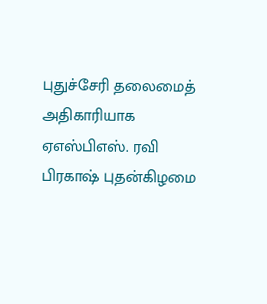புதுச்சேரி தலைமைத் அதிகாரியாக ஏஎஸ்பிஎஸ். ரவி பிரகாஷ் புதன்கிழமை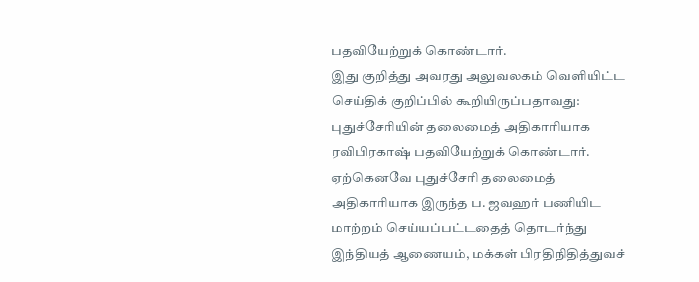பதவியேற்றுக் கொண்டார்.
இது குறித்து அவரது அலுவலகம் வெளியிட்ட செய்திக் குறிப்பில் கூறியிருப்பதாவது:
புதுச்சேரியின் தலைமைத் அதிகாரியாக ரவிபிரகாஷ் பதவியேற்றுக் கொண்டார். ஏற்கெனவே புதுச்சேரி தலைமைத் அதிகாரியாக இருந்த ப. ஜவஹர் பணியிட மாற்றம் செய்யப்பட்டதைத் தொடர்ந்து இந்தியத் ஆணையம், மக்கள் பிரதிநிதித்துவச்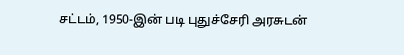சட்டம், 1950-இன் படி புதுச்சேரி அரசுடன்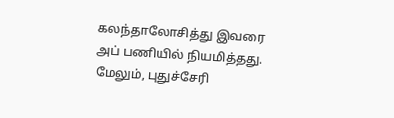கலந்தாலோசித்து இவரை அப் பணியில் நியமித்தது. மேலும், புதுச்சேரி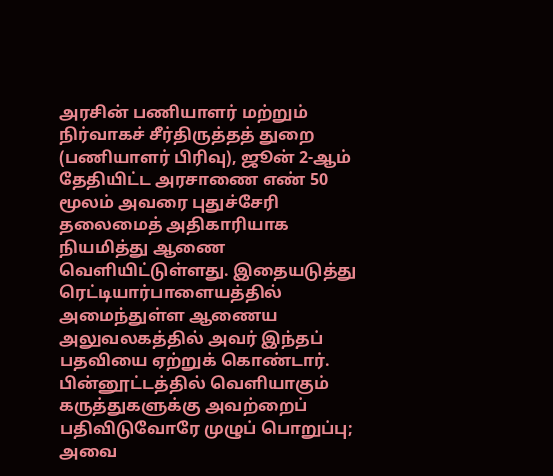அரசின் பணியாளர் மற்றும் நிர்வாகச் சீர்திருத்தத் துறை (பணியாளர் பிரிவு), ஜூன் 2-ஆம் தேதியிட்ட அரசாணை எண் 50 மூலம் அவரை புதுச்சேரி தலைமைத் அதிகாரியாக நியமித்து ஆணை வெளியிட்டுள்ளது. இதையடுத்து ரெட்டியார்பாளையத்தில் அமைந்துள்ள ஆணைய அலுவலகத்தில் அவர் இந்தப் பதவியை ஏற்றுக் கொண்டார்.
பின்னூட்டத்தில் வெளியாகும் கருத்துகளுக்கு அவற்றைப் பதிவிடுவோரே முழுப் பொறுப்பு; அவை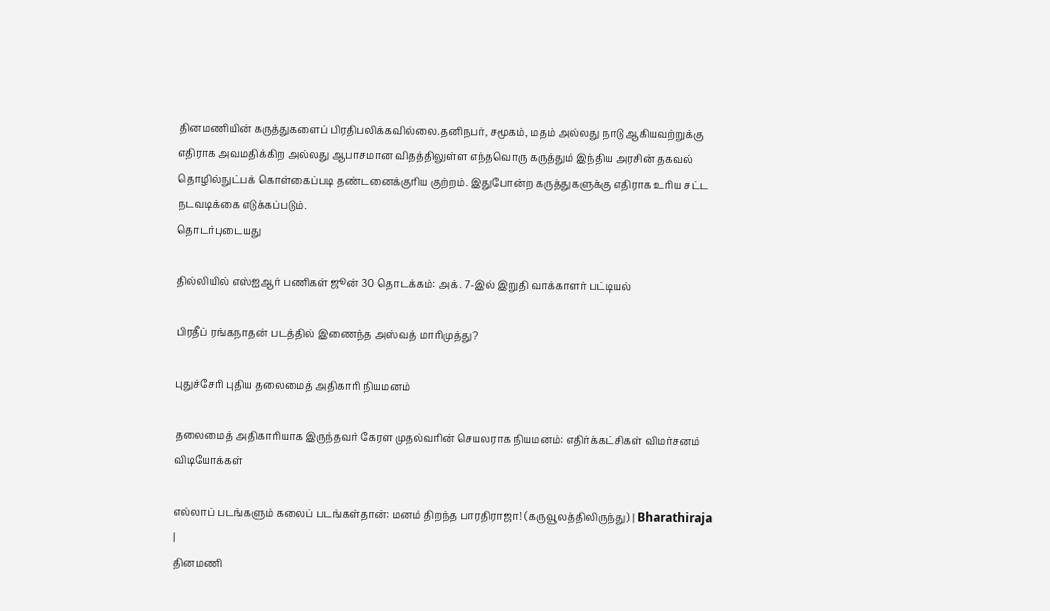தினமணியின் கருத்துகளைப் பிரதிபலிக்கவில்லை.தனிநபர், சமூகம், மதம் அல்லது நாடு ஆகியவற்றுக்கு எதிராக அவமதிக்கிற அல்லது ஆபாசமான விதத்திலுள்ள எந்தவொரு கருத்தும் இந்திய அரசின் தகவல் தொழில்நுட்பக் கொள்கைப்படி தண்டனைக்குரிய குற்றம். இதுபோன்ற கருத்துகளுக்கு எதிராக உரிய சட்ட நடவடிக்கை எடுக்கப்படும்.
தொடர்புடையது

தில்லியில் எஸ்ஐஆர் பணிகள் ஜூன் 30 தொடக்கம்: அக். 7-இல் இறுதி வாக்காளர் பட்டியல்

பிரதீப் ரங்கநாதன் படத்தில் இணைந்த அஸ்வத் மாரிமுத்து?

புதுச்சேரி புதிய தலைமைத் அதிகாரி நியமனம்

தலைமைத் அதிகாரியாக இருந்தவர் கேரள முதல்வரின் செயலராக நியமனம்: எதிர்க்கட்சிகள் விமர்சனம்
விடியோக்கள்

எல்லாப் படங்களும் கலைப் படங்கள்தான்: மனம் திறந்த பாரதிராஜா! (கருவூலத்திலிருந்து) | Bharathiraja |
தினமணி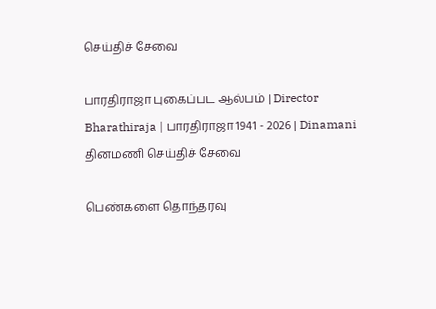செய்திச் சேவை

பாரதிராஜா புகைப்பட ஆல்பம் | Director Bharathiraja | பாரதிராஜா 1941 - 2026 | Dinamani
தினமணி செய்திச் சேவை

பெண்களை தொந்தரவு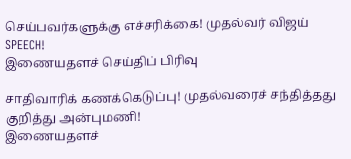செய்பவர்களுக்கு எச்சரிக்கை! முதல்வர் விஜய் SPEECH!
இணையதளச் செய்திப் பிரிவு

சாதிவாரிக் கணக்கெடுப்பு! முதல்வரைச் சந்தித்தது குறித்து அன்புமணி!
இணையதளச்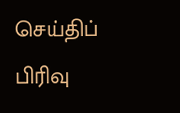செய்திப் பிரிவு